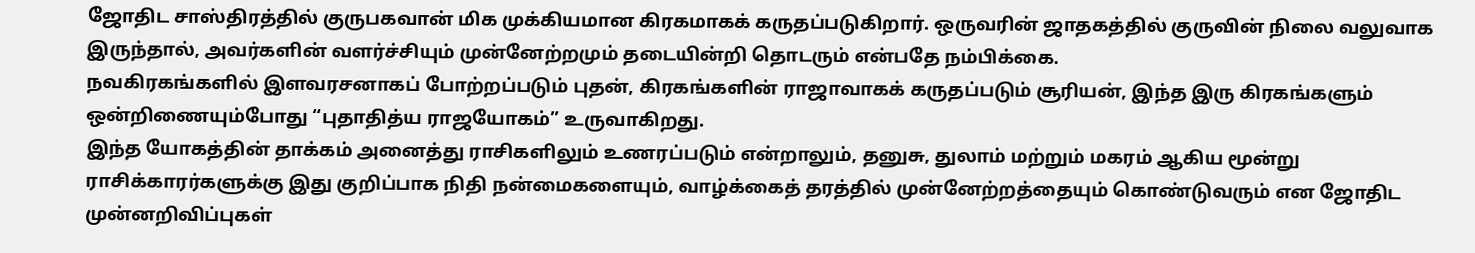ஜோதிட சாஸ்திரத்தில் குருபகவான் மிக முக்கியமான கிரகமாகக் கருதப்படுகிறார். ஒருவரின் ஜாதகத்தில் குருவின் நிலை வலுவாக இருந்தால், அவர்களின் வளர்ச்சியும் முன்னேற்றமும் தடையின்றி தொடரும் என்பதே நம்பிக்கை.
நவகிரகங்களில் இளவரசனாகப் போற்றப்படும் புதன், கிரகங்களின் ராஜாவாகக் கருதப்படும் சூரியன், இந்த இரு கிரகங்களும் ஒன்றிணையும்போது “புதாதித்ய ராஜயோகம்” உருவாகிறது.
இந்த யோகத்தின் தாக்கம் அனைத்து ராசிகளிலும் உணரப்படும் என்றாலும், தனுசு, துலாம் மற்றும் மகரம் ஆகிய மூன்று ராசிக்காரர்களுக்கு இது குறிப்பாக நிதி நன்மைகளையும், வாழ்க்கைத் தரத்தில் முன்னேற்றத்தையும் கொண்டுவரும் என ஜோதிட முன்னறிவிப்புகள்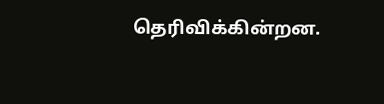தெரிவிக்கின்றன.